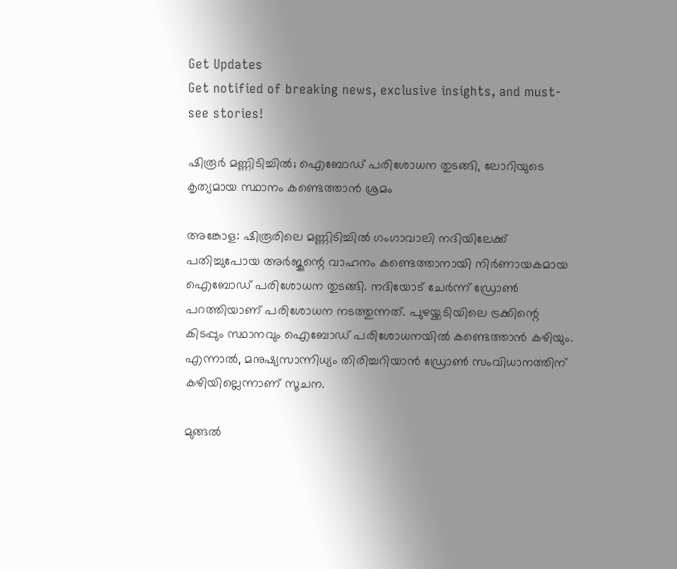Get Updates
Get notified of breaking news, exclusive insights, and must-see stories!

ഷിരൂർ മണ്ണിടിച്ചിൽ; ഐബോഡ് പരിശോധന തുടങ്ങി, ലോറിയുടെ കൃത്യമായ സ്ഥാനം കണ്ടെത്താൻ ശ്രമം

അങ്കോള: ഷിരൂരിലെ മണ്ണിടിച്ചിൽ ഗംഗാവാലി നദിയിലേക്ക് പതിച്ചുപോയ അർജുന്റെ വാഹനം കണ്ടെത്താനായി നിർണായകമായ ഐബോഡ് പരിശോധന തുടങ്ങി. നദിയോട് ചേർന്ന് ഡ്രോൺ പറത്തിയാണ് പരിശോധന നടത്തുന്നത്. പുഴയ്ക്കടിയിലെ ട്രക്കിന്റെ കിടപ്പും സ്ഥാനവും ഐബോഡ് പരിശോധനയില്‍ കണ്ടെത്താൻ കഴിയും. എന്നാല്‍, മനുഷ്യസാന്നിധ്യം തിരിച്ചറിയാൻ ഡ്രോണ്‍ സംവിധാനത്തിന് കഴിയില്ലെന്നാണ് സൂചന.

മുങ്ങല്‍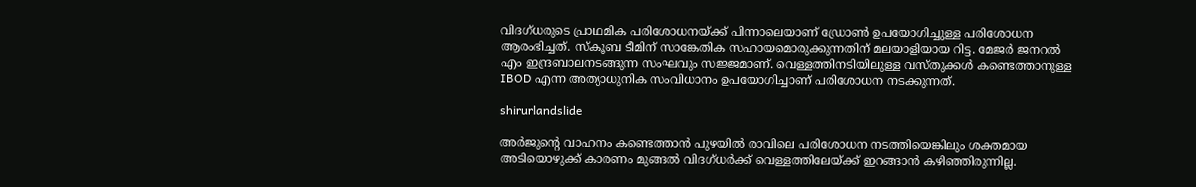വിദഗ്‌ധരുടെ പ്രാഥമിക പരിശോധനയ്ക്ക് പിന്നാലെയാണ് ഡ്രോണ്‍ ഉപയോഗിച്ചുള്ള പരിശോധന ആരംഭിച്ചത്. സ്‌കൂബ ടീമിന് സാങ്കേതിക സഹായമൊരുക്കുന്നതിന് മലയാളിയായ റിട്ട. മേജര്‍ ജനറല്‍ എം ഇന്ദ്രബാലനടങ്ങുന്ന സംഘവും സജ്ജമാണ്. വെള്ളത്തിനടിയിലുള്ള വസ്‌തുക്കള്‍ കണ്ടെത്താനുള്ള IBOD എന്ന അത്യാധുനിക സംവിധാനം ഉപയോഗിച്ചാണ് പരിശോധന നടക്കുന്നത്.

shirurlandslide

അര്‍ജുന്റെ വാഹനം കണ്ടെത്താൻ പുഴയിൽ രാവിലെ പരിശോധന നടത്തിയെങ്കിലും ശക്തമായ അടിയൊഴുക്ക് കാരണം മുങ്ങൽ വിദഗ്‌ധർക്ക് വെള്ളത്തിലേയ്ക്ക് ഇറങ്ങാൻ കഴിഞ്ഞിരുന്നില്ല.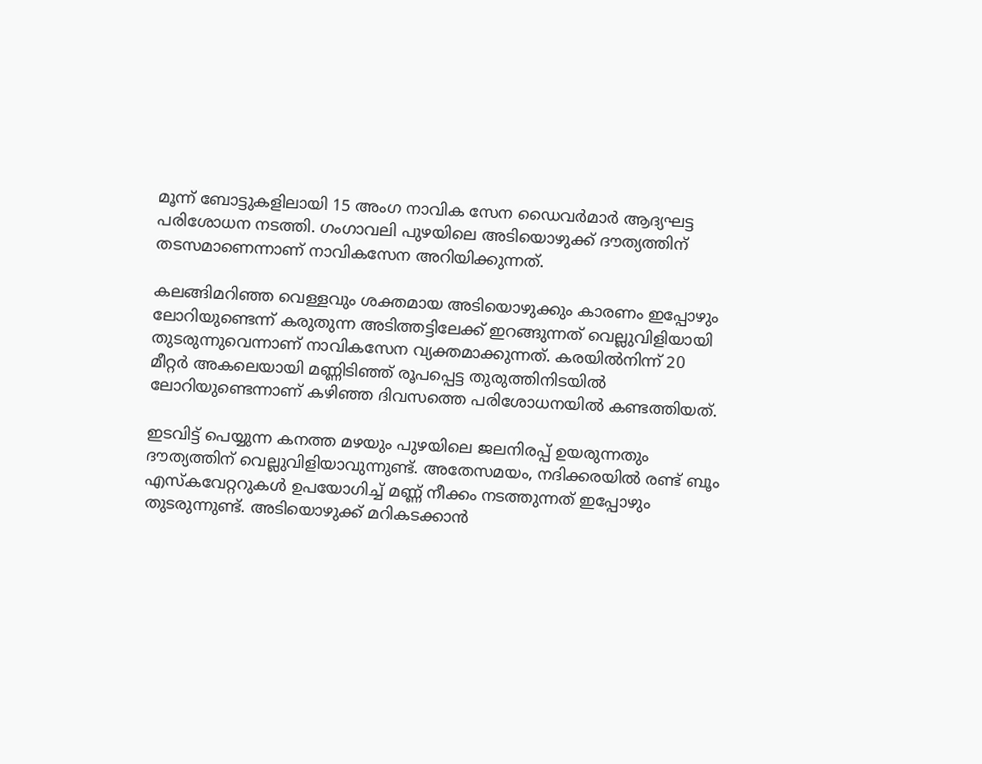മൂന്ന് ബോട്ടുകളിലായി 15 അംഗ നാവിക സേന ഡൈവര്‍മാർ ആദ്യഘട്ട പരിശോധന നടത്തി. ഗംഗാവലി പുഴയിലെ അടിയൊഴുക്ക് ദൗത്യത്തിന് തടസമാണെന്നാണ് നാവികസേന അറിയിക്കുന്നത്.

കലങ്ങിമറിഞ്ഞ വെള്ളവും ശക്തമായ അടിയൊഴുക്കും കാരണം ഇപ്പോഴും ലോറിയുണ്ടെന്ന് കരുതുന്ന അടിത്തട്ടിലേക്ക് ഇറങ്ങുന്നത് വെല്ലുവിളിയായി തുടരുന്നുവെന്നാണ് നാവികസേന വ്യക്തമാക്കുന്നത്. കരയില്‍നിന്ന് 20 മീറ്റര്‍ അകലെയായി മണ്ണിടിഞ്ഞ് രൂപപ്പെട്ട തുരുത്തിനിടയില്‍ ലോറിയുണ്ടെന്നാണ് കഴിഞ്ഞ ദിവസത്തെ പരിശോധനയിൽ കണ്ടത്തിയത്.

ഇടവിട്ട് പെയ്യുന്ന കനത്ത മഴയും പുഴയിലെ ജലനിരപ്പ് ഉയരുന്നതും ദൗത്യത്തിന് വെല്ലുവിളിയാവുന്നുണ്ട്. അതേസമയം, നദിക്കരയിൽ രണ്ട് ബൂം എസ്‌കവേറ്ററുകള്‍ ഉപയോഗിച്ച് മണ്ണ് നീക്കം നടത്തുന്നത് ഇപ്പോഴും തുടരുന്നുണ്ട്. അടിയൊഴുക്ക് മറികടക്കാന്‍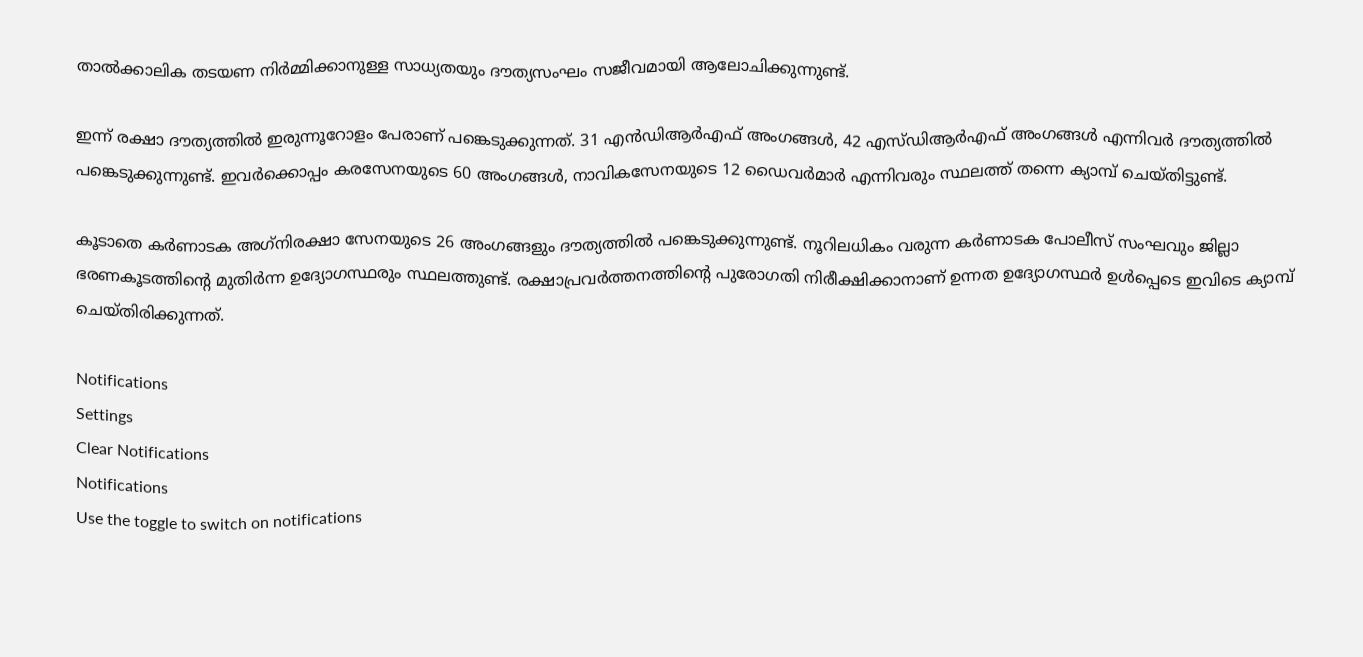താൽക്കാലിക തടയണ നിര്‍മ്മിക്കാനുള്ള സാധ്യതയും ദൗത്യസംഘം സജീവമായി ആലോചിക്കുന്നുണ്ട്.

ഇന്ന് രക്ഷാ ദൗത്യത്തിൽ ഇരുന്നൂറോളം പേരാണ് പങ്കെടുക്കുന്നത്. 31 എൻഡിആർഎഫ് അംഗങ്ങൾ, 42 എസ്‌ഡിആർഎഫ് അംഗങ്ങൾ എന്നിവർ ദൗത്യത്തിൽ പങ്കെടുക്കുന്നുണ്ട്. ഇവർക്കൊപ്പം കരസേനയുടെ 60 അംഗങ്ങൾ, നാവികസേനയുടെ 12 ഡൈവർമാർ എന്നിവരും സ്ഥലത്ത് തന്നെ ക്യാമ്പ് ചെയ്‌തിട്ടുണ്ട്‌.

കൂടാതെ കര്‍ണാടക അഗ്‌നിരക്ഷാ സേനയുടെ 26 അംഗങ്ങളും ദൗത്യത്തില്‍ പങ്കെടുക്കുന്നുണ്ട്. നൂറിലധികം വരുന്ന കർണാടക പോലീസ് സംഘവും ജില്ലാ ഭരണകൂടത്തിന്റെ മുതിർന്ന ഉദ്യോഗസ്ഥരും സ്ഥലത്തുണ്ട്. രക്ഷാപ്രവർത്തനത്തിന്റെ പുരോഗതി നിരീക്ഷിക്കാനാണ് ഉന്നത ഉദ്യോഗസ്ഥർ ഉൾപ്പെടെ ഇവിടെ ക്യാമ്പ് ചെയ്‌തിരിക്കുന്നത്.

Notifications
Settings
Clear Notifications
Notifications
Use the toggle to switch on notifications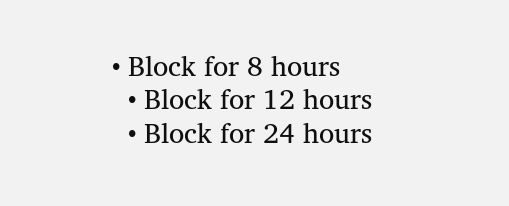• Block for 8 hours
  • Block for 12 hours
  • Block for 24 hours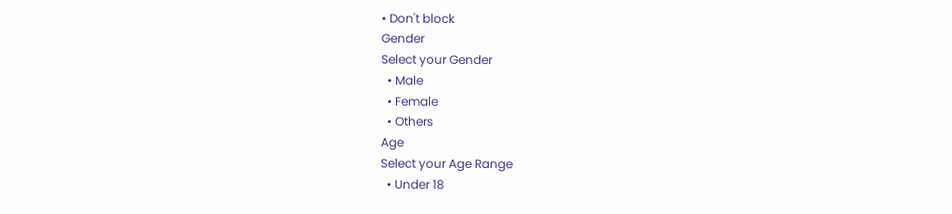• Don't block
Gender
Select your Gender
  • Male
  • Female
  • Others
Age
Select your Age Range
  • Under 18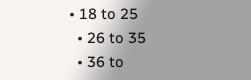• 18 to 25
  • 26 to 35
  • 36 to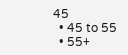45
  • 45 to 55
  • 55+